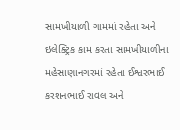સામખીયાળી ગામમાં રહેતા અને ઇલેક્ટ્રિક કામ કરતા સામખીયાળીના મહેસાણાનગરમાં રહેતા ઈશ્વરભાઈ કરશનભાઈ રાવલ અને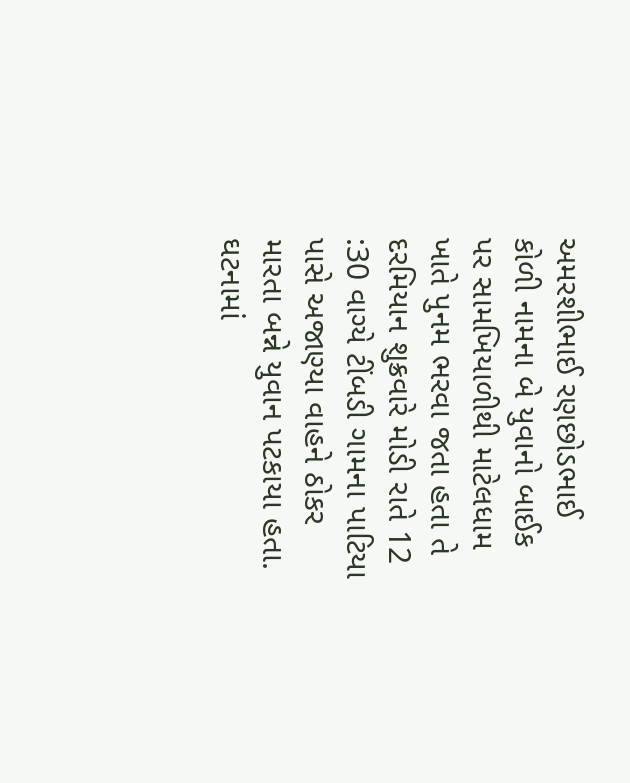અમરશીભાઈ રણછોડભાઈ કોળી નામના બે યુવાનો બાઈક પર સામખિયાળીથી માટેલધામ ખાતે પુનમ ભરવા જતા હતા તે દરમિયાન શુક્રવારે મોડી રાતે 12 :30 વાગ્યે ટીંબડી ગામના પાટિયા પાસે અજાણ્યા વાહને ઠોકર મારતા બન્ને યુવાન પટકાયા હતા. ઘટનામાં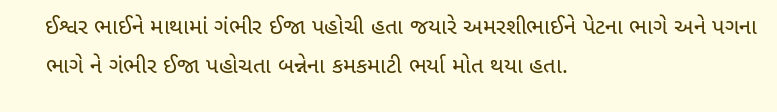ઈશ્વર ભાઈને માથામાં ગંભીર ઈજા પહોચી હતા જયારે અમરશીભાઈને પેટના ભાગે અને પગના ભાગે ને ગંભીર ઈજા પહોચતા બન્નેના કમકમાટી ભર્યા મોત થયા હતા.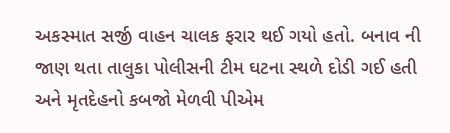અકસ્માત સર્જી વાહન ચાલક ફરાર થઈ ગયો હતો. બનાવ ની જાણ થતા તાલુકા પોલીસની ટીમ ઘટના સ્થળે દોડી ગઈ હતી અને મૃતદેહનો કબજો મેળવી પીએમ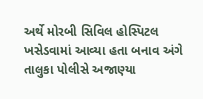અર્થે મોરબી સિવિલ હોસ્પિટલ ખસેડવામાં આવ્યા હતા બનાવ અંગે તાલુકા પોલીસે અજાણ્યા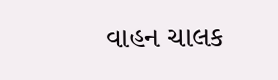વાહન ચાલક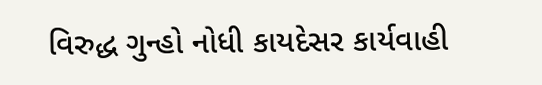વિરુદ્ધ ગુન્હો નોધી કાયદેસર કાર્યવાહી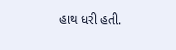હાથ ધરી હતી.